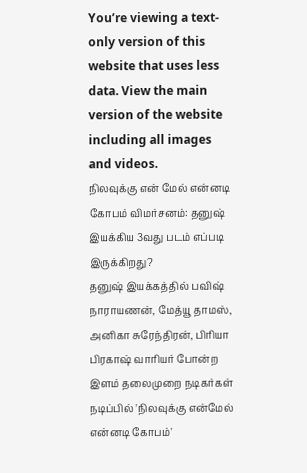You’re viewing a text-only version of this website that uses less data. View the main version of the website including all images and videos.
நிலவுக்கு என் மேல் என்னடி கோபம் விமர்சனம்: தனுஷ் இயக்கிய 3வது படம் எப்படி இருக்கிறது?
தனுஷ் இயக்கத்தில் பவிஷ் நாராயணன், மேத்யூ தாமஸ், அனிகா சுரேந்திரன், பிரியா பிரகாஷ் வாரியர் போன்ற இளம் தலைமுறை நடிகர்கள் நடிப்பில் 'நிலவுக்கு என்மேல் என்னடி கோபம்'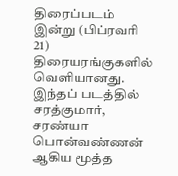திரைப்படம் இன்று (பிப்ரவரி 21) திரையரங்குகளில் வெளியானது.
இந்தப் படத்தில் சரத்குமார், சரண்யா பொன்வண்ணன் ஆகிய மூத்த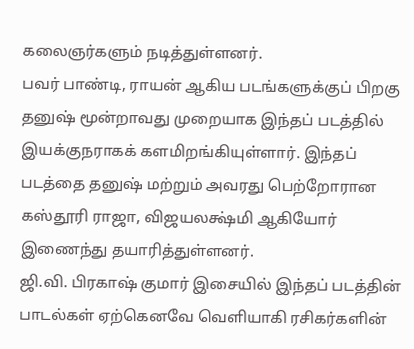கலைஞர்களும் நடித்துள்ளனர்.
பவர் பாண்டி, ராயன் ஆகிய படங்களுக்குப் பிறகு தனுஷ் மூன்றாவது முறையாக இந்தப் படத்தில் இயக்குநராகக் களமிறங்கியுள்ளார். இந்தப் படத்தை தனுஷ் மற்றும் அவரது பெற்றோரான கஸ்தூரி ராஜா, விஜயலக்ஷ்மி ஆகியோர் இணைந்து தயாரித்துள்ளனர்.
ஜி.வி. பிரகாஷ் குமார் இசையில் இந்தப் படத்தின் பாடல்கள் ஏற்கெனவே வெளியாகி ரசிகர்களின்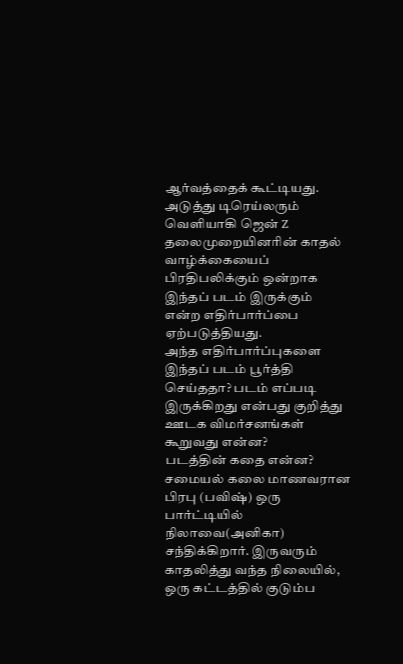ஆர்வத்தைக் கூட்டியது. அடுத்து டிரெய்லரும் வெளியாகி ஜென் Z தலைமுறையினரின் காதல் வாழ்க்கையைப் பிரதிபலிக்கும் ஒன்றாக இந்தப் படம் இருக்கும் என்ற எதிர்பார்ப்பை ஏற்படுத்தியது.
அந்த எதிர்பார்ப்புகளை இந்தப் படம் பூர்த்தி செய்ததா? படம் எப்படி இருக்கிறது என்பது குறித்து ஊடக விமர்சனங்கள் கூறுவது என்ன?
படத்தின் கதை என்ன?
சமையல் கலை மாணவரான பிரபு (பவிஷ்) ஒரு பார்ட்டியில் நிலாவை(அனிகா) சந்திக்கிறார். இருவரும் காதலித்து வந்த நிலையில், ஒரு கட்டத்தில் குடும்ப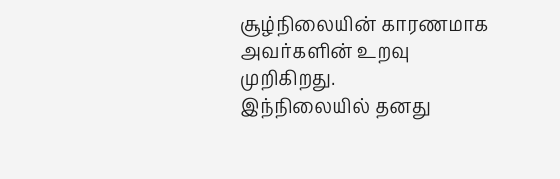சூழ்நிலையின் காரணமாக அவர்களின் உறவு முறிகிறது.
இந்நிலையில் தனது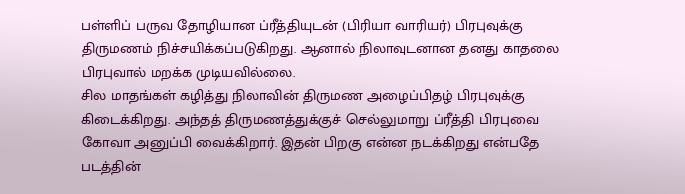பள்ளிப் பருவ தோழியான ப்ரீத்தியுடன் (பிரியா வாரியர்) பிரபுவுக்கு திருமணம் நிச்சயிக்கப்படுகிறது. ஆனால் நிலாவுடனான தனது காதலை பிரபுவால் மறக்க முடியவில்லை.
சில மாதங்கள் கழித்து நிலாவின் திருமண அழைப்பிதழ் பிரபுவுக்கு கிடைக்கிறது. அந்தத் திருமணத்துக்குச் செல்லுமாறு ப்ரீத்தி பிரபுவை கோவா அனுப்பி வைக்கிறார். இதன் பிறகு என்ன நடக்கிறது என்பதே படத்தின்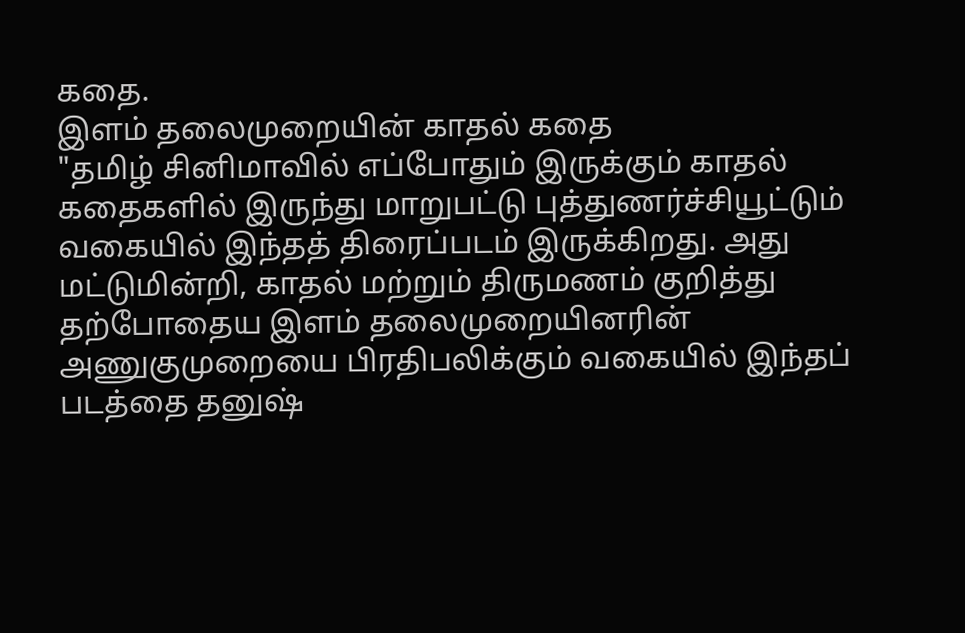கதை.
இளம் தலைமுறையின் காதல் கதை
"தமிழ் சினிமாவில் எப்போதும் இருக்கும் காதல் கதைகளில் இருந்து மாறுபட்டு புத்துணர்ச்சியூட்டும் வகையில் இந்தத் திரைப்படம் இருக்கிறது. அது மட்டுமின்றி, காதல் மற்றும் திருமணம் குறித்து தற்போதைய இளம் தலைமுறையினரின் அணுகுமுறையை பிரதிபலிக்கும் வகையில் இந்தப் படத்தை தனுஷ்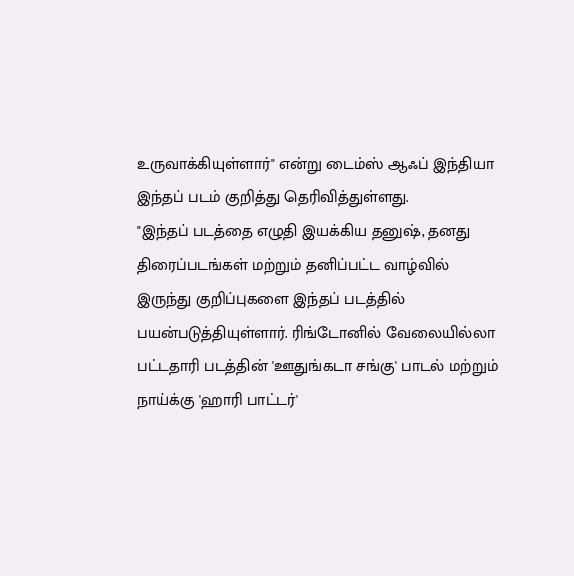உருவாக்கியுள்ளார்" என்று டைம்ஸ் ஆஃப் இந்தியா இந்தப் படம் குறித்து தெரிவித்துள்ளது.
"இந்தப் படத்தை எழுதி இயக்கிய தனுஷ், தனது திரைப்படங்கள் மற்றும் தனிப்பட்ட வாழ்வில் இருந்து குறிப்புகளை இந்தப் படத்தில் பயன்படுத்தியுள்ளார். ரிங்டோனில் வேலையில்லா பட்டதாரி படத்தின் 'ஊதுங்கடா சங்கு' பாடல் மற்றும் நாய்க்கு 'ஹாரி பாட்டர்'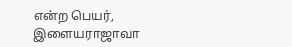என்ற பெயர், இளையராஜாவா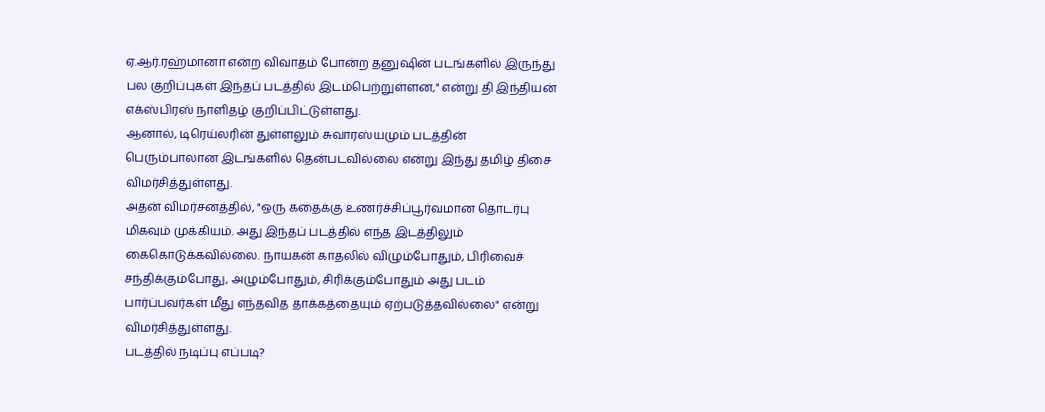ஏ.ஆர்.ரஹ்மானா என்ற விவாதம் போன்ற தனுஷின் படங்களில் இருந்து பல குறிப்புகள் இந்தப் படத்தில் இடம்பெற்றுள்ளன," என்று தி இந்தியன் எக்ஸ்பிரஸ் நாளிதழ் குறிப்பிட்டுள்ளது.
ஆனால், டிரெய்லரின் துள்ளலும் சுவாரஸ்யமும் படத்தின் பெரும்பாலான இடங்களில் தென்படவில்லை என்று இந்து தமிழ் திசை விமர்சித்துள்ளது.
அதன் விமர்சனத்தில், "ஒரு கதைக்கு உணர்ச்சிப்பூர்வமான தொடர்பு மிகவும் முக்கியம். அது இந்தப் படத்தில் எந்த இடத்திலும் கைகொடுக்கவில்லை. நாயகன் காதலில் விழும்போதும், பிரிவைச் சந்திக்கும்போது, அழும்போதும், சிரிக்கும்போதும் அது படம் பார்ப்பவர்கள் மீது எந்தவித தாக்கத்தையும் ஏற்படுத்தவில்லை" என்று விமர்சித்துள்ளது.
படத்தில் நடிப்பு எப்படி?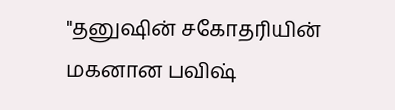"தனுஷின் சகோதரியின் மகனான பவிஷ்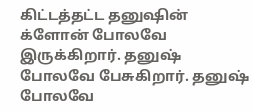கிட்டத்தட்ட தனுஷின் க்ளோன் போலவே இருக்கிறார். தனுஷ் போலவே பேசுகிறார். தனுஷ் போலவே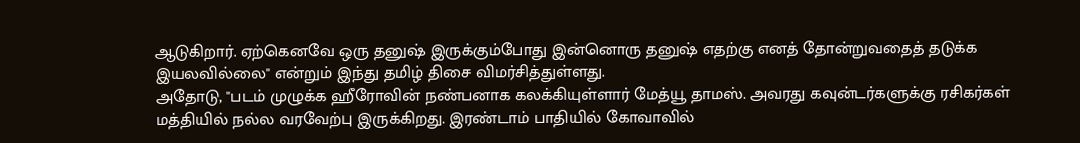ஆடுகிறார். ஏற்கெனவே ஒரு தனுஷ் இருக்கும்போது இன்னொரு தனுஷ் எதற்கு எனத் தோன்றுவதைத் தடுக்க இயலவில்லை" என்றும் இந்து தமிழ் திசை விமர்சித்துள்ளது.
அதோடு, "படம் முழுக்க ஹீரோவின் நண்பனாக கலக்கியுள்ளார் மேத்யூ தாமஸ். அவரது கவுன்டர்களுக்கு ரசிகர்கள் மத்தியில் நல்ல வரவேற்பு இருக்கிறது. இரண்டாம் பாதியில் கோவாவில்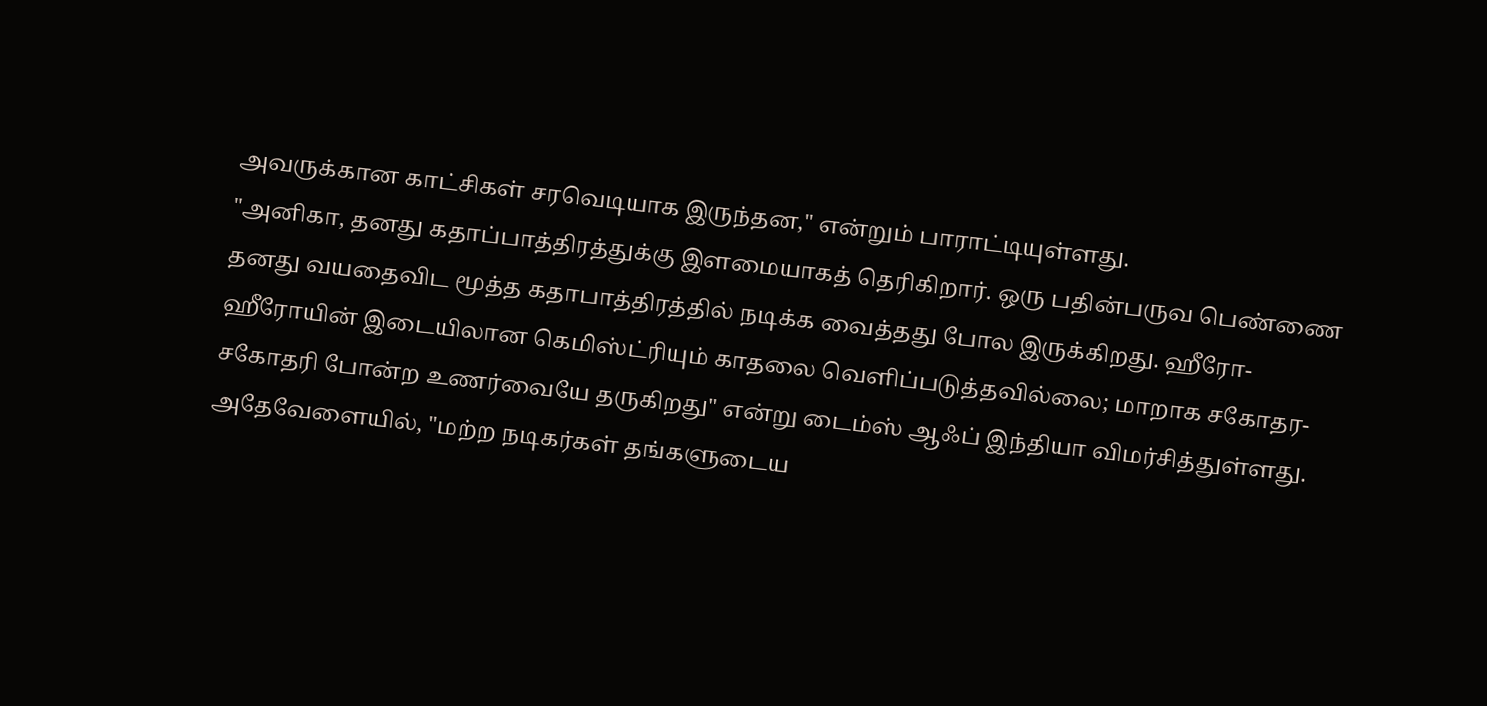அவருக்கான காட்சிகள் சரவெடியாக இருந்தன," என்றும் பாராட்டியுள்ளது.
"அனிகா, தனது கதாப்பாத்திரத்துக்கு இளமையாகத் தெரிகிறார். ஒரு பதின்பருவ பெண்ணை தனது வயதைவிட மூத்த கதாபாத்திரத்தில் நடிக்க வைத்தது போல இருக்கிறது. ஹீரோ-ஹீரோயின் இடையிலான கெமிஸ்ட்ரியும் காதலை வெளிப்படுத்தவில்லை; மாறாக சகோதர-சகோதரி போன்ற உணர்வையே தருகிறது" என்று டைம்ஸ் ஆஃப் இந்தியா விமர்சித்துள்ளது.
அதேவேளையில், "மற்ற நடிகர்கள் தங்களுடைய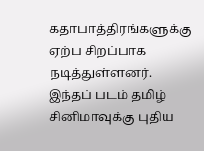கதாபாத்திரங்களுக்கு ஏற்ப சிறப்பாக நடித்துள்ளனர். இந்தப் படம் தமிழ் சினிமாவுக்கு புதிய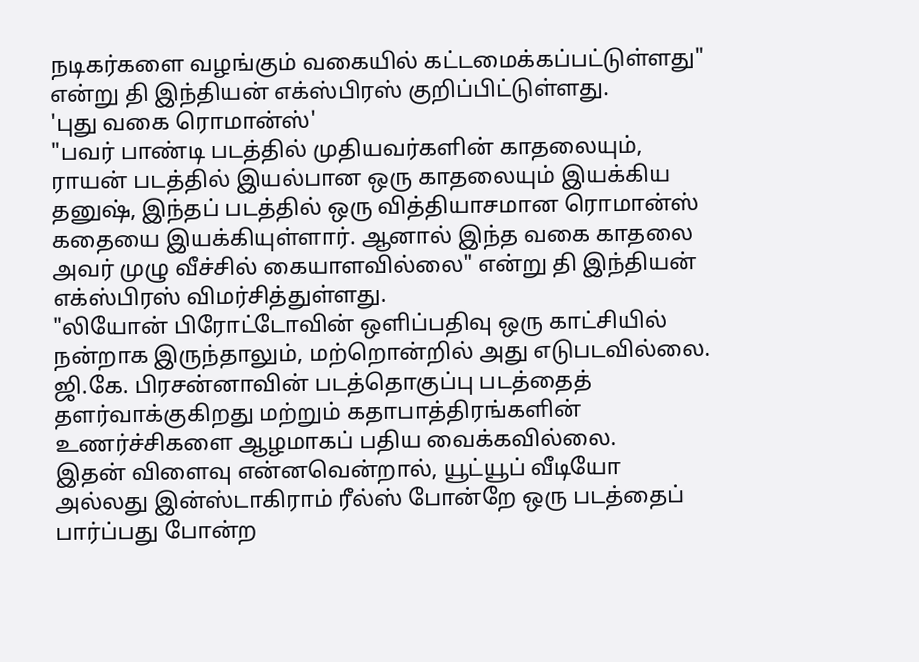நடிகர்களை வழங்கும் வகையில் கட்டமைக்கப்பட்டுள்ளது" என்று தி இந்தியன் எக்ஸ்பிரஸ் குறிப்பிட்டுள்ளது.
'புது வகை ரொமான்ஸ்'
"பவர் பாண்டி படத்தில் முதியவர்களின் காதலையும், ராயன் படத்தில் இயல்பான ஒரு காதலையும் இயக்கிய தனுஷ், இந்தப் படத்தில் ஒரு வித்தியாசமான ரொமான்ஸ் கதையை இயக்கியுள்ளார். ஆனால் இந்த வகை காதலை அவர் முழு வீச்சில் கையாளவில்லை" என்று தி இந்தியன் எக்ஸ்பிரஸ் விமர்சித்துள்ளது.
"லியோன் பிரோட்டோவின் ஒளிப்பதிவு ஒரு காட்சியில் நன்றாக இருந்தாலும், மற்றொன்றில் அது எடுபடவில்லை. ஜி.கே. பிரசன்னாவின் படத்தொகுப்பு படத்தைத் தளர்வாக்குகிறது மற்றும் கதாபாத்திரங்களின் உணர்ச்சிகளை ஆழமாகப் பதிய வைக்கவில்லை.
இதன் விளைவு என்னவென்றால், யூட்யூப் வீடியோ அல்லது இன்ஸ்டாகிராம் ரீல்ஸ் போன்றே ஒரு படத்தைப் பார்ப்பது போன்ற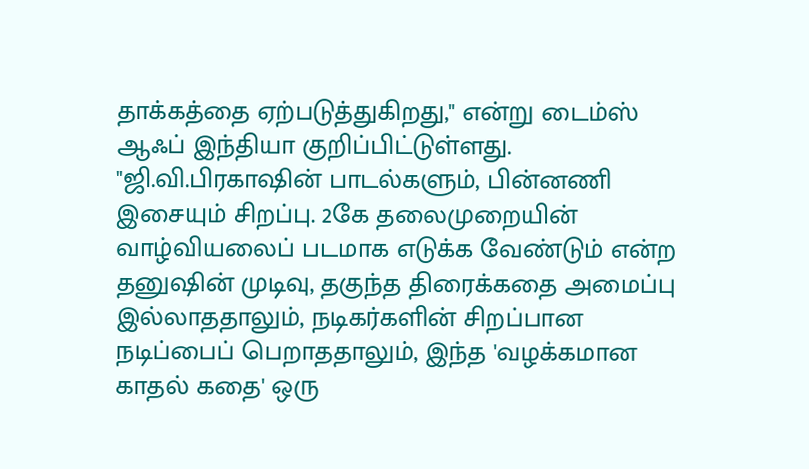தாக்கத்தை ஏற்படுத்துகிறது," என்று டைம்ஸ் ஆஃப் இந்தியா குறிப்பிட்டுள்ளது.
"ஜி.வி.பிரகாஷின் பாடல்களும், பின்னணி இசையும் சிறப்பு. 2கே தலைமுறையின் வாழ்வியலைப் படமாக எடுக்க வேண்டும் என்ற தனுஷின் முடிவு, தகுந்த திரைக்கதை அமைப்பு இல்லாததாலும், நடிகர்களின் சிறப்பான நடிப்பைப் பெறாததாலும், இந்த 'வழக்கமான காதல் கதை' ஒரு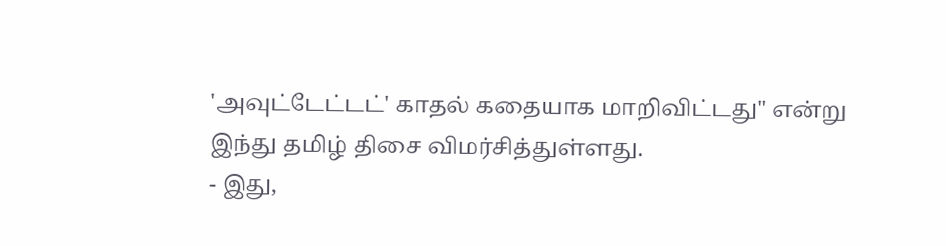'அவுட்டேட்டட்' காதல் கதையாக மாறிவிட்டது" என்று இந்து தமிழ் திசை விமர்சித்துள்ளது.
- இது,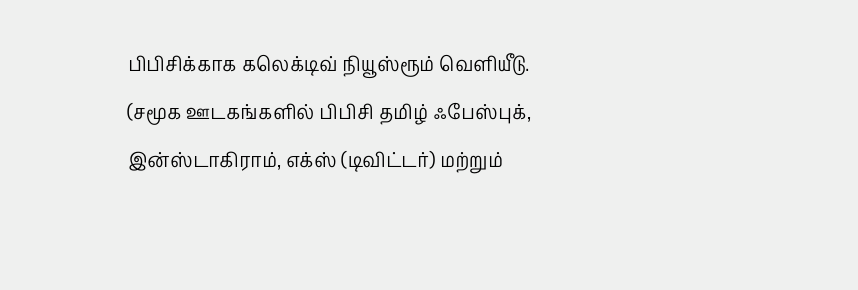பிபிசிக்காக கலெக்டிவ் நியூஸ்ரூம் வெளியீடு.
(சமூக ஊடகங்களில் பிபிசி தமிழ் ஃபேஸ்புக், இன்ஸ்டாகிராம், எக்ஸ் (டிவிட்டர்) மற்றும்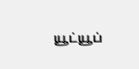யூட்யூப்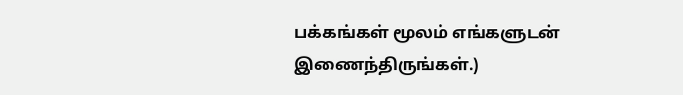பக்கங்கள் மூலம் எங்களுடன் இணைந்திருங்கள்.)